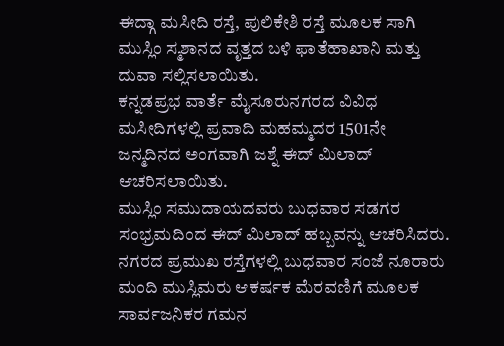ಈದ್ಗಾ ಮಸೀದಿ ರಸ್ತೆ, ಪುಲಿಕೇಶಿ ರಸ್ತೆ ಮೂಲಕ ಸಾಗಿ ಮುಸ್ಲಿಂ ಸ್ಮಶಾನದ ವೃತ್ತದ ಬಳಿ ಫಾತೆಹಾಖಾನಿ ಮತ್ತು ದುವಾ ಸಲ್ಲಿಸಲಾಯಿತು.
ಕನ್ನಡಪ್ರಭ ವಾರ್ತೆ ಮೈಸೂರುನಗರದ ವಿವಿಧ ಮಸೀದಿಗಳಲ್ಲಿ ಪ್ರವಾದಿ ಮಹಮ್ಮದರ 1501ನೇ ಜನ್ಮದಿನದ ಅಂಗವಾಗಿ ಜಶ್ನೆ ಈದ್ ಮಿಲಾದ್ ಆಚರಿಸಲಾಯಿತು.
ಮುಸ್ಲಿಂ ಸಮುದಾಯದವರು ಬುಧವಾರ ಸಡಗರ ಸಂಭ್ರಮದಿಂದ ಈದ್ ಮಿಲಾದ್ ಹಬ್ಬವನ್ನು ಆಚರಿಸಿದರು. ನಗರದ ಪ್ರಮುಖ ರಸ್ತೆಗಳಲ್ಲಿ ಬುಧವಾರ ಸಂಜೆ ನೂರಾರು ಮಂದಿ ಮುಸ್ಲಿಮರು ಆಕರ್ಷಕ ಮೆರವಣಿಗೆ ಮೂಲಕ ಸಾರ್ವಜನಿಕರ ಗಮನ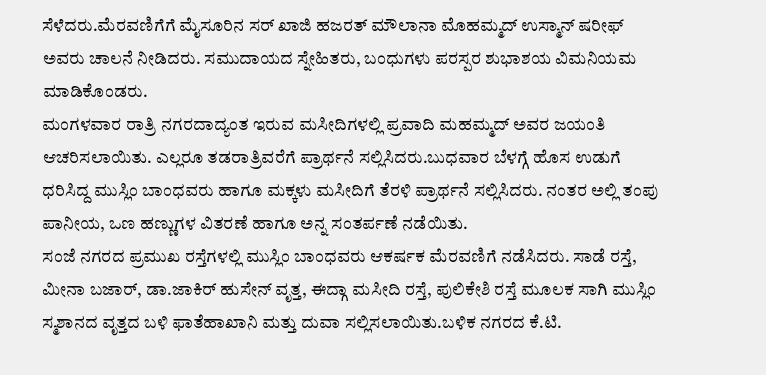ಸೆಳೆದರು.ಮೆರವಣಿಗೆಗೆ ಮೈಸೂರಿನ ಸರ್ ಖಾಜಿ ಹಜರತ್ ಮೌಲಾನಾ ಮೊಹಮ್ಮದ್ ಉಸ್ಮಾನ್ ಷರೀಫ್ ಅವರು ಚಾಲನೆ ನೀಡಿದರು. ಸಮುದಾಯದ ಸ್ನೇಹಿತರು, ಬಂಧುಗಳು ಪರಸ್ಪರ ಶುಭಾಶಯ ವಿಮನಿಯಮ ಮಾಡಿಕೊಂಡರು.
ಮಂಗಳವಾರ ರಾತ್ರಿ ನಗರದಾದ್ಯಂತ ಇರುವ ಮಸೀದಿಗಳಲ್ಲಿ ಪ್ರವಾದಿ ಮಹಮ್ಮದ್ ಅವರ ಜಯಂತಿ ಆಚರಿಸಲಾಯಿತು. ಎಲ್ಲರೂ ತಡರಾತ್ರಿವರೆಗೆ ಪ್ರಾರ್ಥನೆ ಸಲ್ಲಿಸಿದರು.ಬುಧವಾರ ಬೆಳಗ್ಗೆ ಹೊಸ ಉಡುಗೆ ಧರಿಸಿದ್ದ ಮುಸ್ಲಿಂ ಬಾಂಧವರು ಹಾಗೂ ಮಕ್ಕಳು ಮಸೀದಿಗೆ ತೆರಳಿ ಪ್ರಾರ್ಥನೆ ಸಲ್ಲಿಸಿದರು. ನಂತರ ಅಲ್ಲಿ ತಂಪು ಪಾನೀಯ, ಒಣ ಹಣ್ಣುಗಳ ವಿತರಣೆ ಹಾಗೂ ಅನ್ನ ಸಂತರ್ಪಣೆ ನಡೆಯಿತು.
ಸಂಜೆ ನಗರದ ಪ್ರಮುಖ ರಸ್ತೆಗಳಲ್ಲಿ ಮುಸ್ಲಿಂ ಬಾಂಧವರು ಆಕರ್ಷಕ ಮೆರವಣಿಗೆ ನಡೆಸಿದರು. ಸಾಡೆ ರಸ್ತೆ, ಮೀನಾ ಬಜಾರ್, ಡಾ.ಜಾಕಿರ್ ಹುಸೇನ್ ವೃತ್ತ, ಈದ್ಗಾ ಮಸೀದಿ ರಸ್ತೆ, ಪುಲಿಕೇಶಿ ರಸ್ತೆ ಮೂಲಕ ಸಾಗಿ ಮುಸ್ಲಿಂ ಸ್ಮಶಾನದ ವೃತ್ತದ ಬಳಿ ಫಾತೆಹಾಖಾನಿ ಮತ್ತು ದುವಾ ಸಲ್ಲಿಸಲಾಯಿತು.ಬಳಿಕ ನಗರದ ಕೆ.ಟಿ.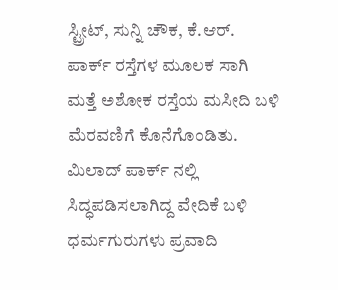ಸ್ಟ್ರೀಟ್, ಸುನ್ನಿ ಚೌಕ, ಕೆ.ಆರ್. ಪಾರ್ಕ್ ರಸ್ತೆಗಳ ಮೂಲಕ ಸಾಗಿ ಮತ್ತೆ ಅಶೋಕ ರಸ್ತೆಯ ಮಸೀದಿ ಬಳಿ ಮೆರವಣಿಗೆ ಕೊನೆಗೊಂಡಿತು.
ಮಿಲಾದ್ ಪಾರ್ಕ್ ನಲ್ಲಿ ಸಿದ್ಧಪಡಿಸಲಾಗಿದ್ದ ವೇದಿಕೆ ಬಳಿ ಧರ್ಮಗುರುಗಳು ಪ್ರವಾದಿ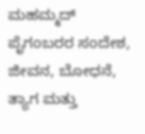ಮಹಮ್ಮದ್ ಪೈಗಂಬರರ ಸಂದೇಶ, ಜೀವನ, ಬೋಧನೆ, ತ್ಯಾಗ ಮತ್ತು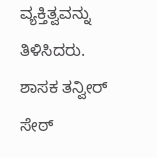ವ್ಯಕ್ತಿತ್ವವನ್ನು ತಿಳಿಸಿದರು. ಶಾಸಕ ತನ್ವೀರ್ ಸೇಠ್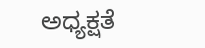ಅಧ್ಯಕ್ಷತೆ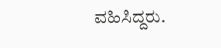ವಹಿಸಿದ್ದರು.